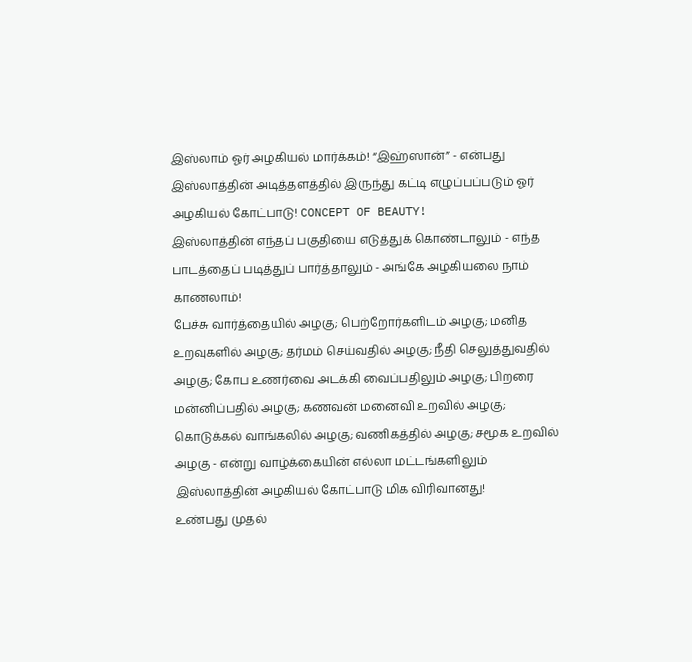இஸ்லாம் ஓர் அழகியல் மார்க்கம்! “இஹ்ஸான்” - என்பது இஸ்லாத்தின் அடித்தளத்தில் இருந்து கட்டி எழுப்பப்படும் ஓர் அழகியல் கோட்பாடு! CONCEPT OF BEAUTY!
இஸ்லாத்தின் எந்தப் பகுதியை எடுத்துக் கொண்டாலும் - எந்த பாடத்தைப் படித்துப் பார்த்தாலும் - அங்கே அழகியலை நாம் காணலாம்!
பேச்சு வார்த்தையில் அழகு; பெற்றோர்களிடம் அழகு; மனித உறவுகளில் அழகு; தர்மம் செய்வதில் அழகு; நீதி செலுத்துவதில் அழகு; கோப உணர்வை அடக்கி வைப்பதிலும் அழகு; பிறரை மன்னிப்பதில் அழகு; கணவன் மனைவி உறவில் அழகு; கொடுக்கல் வாங்கலில் அழகு; வணிகத்தில் அழகு; சமூக உறவில் அழகு - என்று வாழ்க்கையின் எல்லா மட்டங்களிலும் இஸ்லாத்தின் அழகியல் கோட்பாடு மிக விரிவானது!
உண்பது முதல்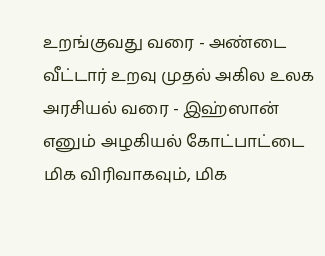உறங்குவது வரை - அண்டை வீட்டார் உறவு முதல் அகில உலக அரசியல் வரை - இஹ்ஸான் எனும் அழகியல் கோட்பாட்டை மிக விரிவாகவும், மிக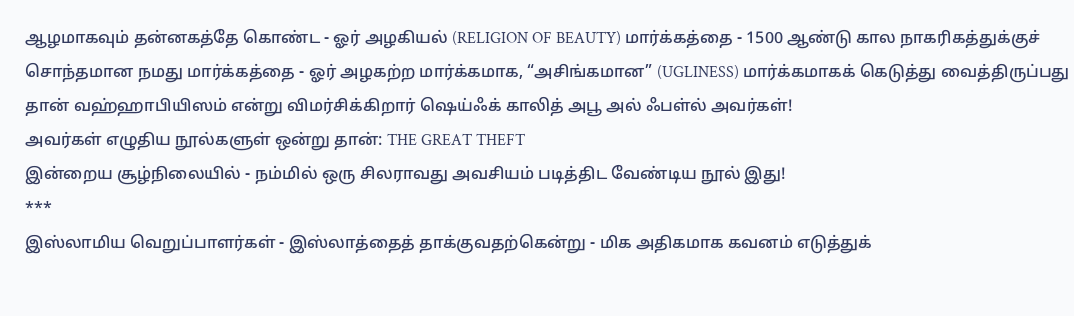ஆழமாகவும் தன்னகத்தே கொண்ட - ஓர் அழகியல் (RELIGION OF BEAUTY) மார்க்கத்தை - 1500 ஆண்டு கால நாகரிகத்துக்குச் சொந்தமான நமது மார்க்கத்தை - ஓர் அழகற்ற மார்க்கமாக, “அசிங்கமான” (UGLINESS) மார்க்கமாகக் கெடுத்து வைத்திருப்பது தான் வஹ்ஹாபியிஸம் என்று விமர்சிக்கிறார் ஷெய்ஃக் காலித் அபூ அல் ஃபள்ல் அவர்கள்!
அவர்கள் எழுதிய நூல்களுள் ஒன்று தான்: THE GREAT THEFT
இன்றைய சூழ்நிலையில் - நம்மில் ஒரு சிலராவது அவசியம் படித்திட வேண்டிய நூல் இது!
***
இஸ்லாமிய வெறுப்பாளர்கள் - இஸ்லாத்தைத் தாக்குவதற்கென்று - மிக அதிகமாக கவனம் எடுத்துக்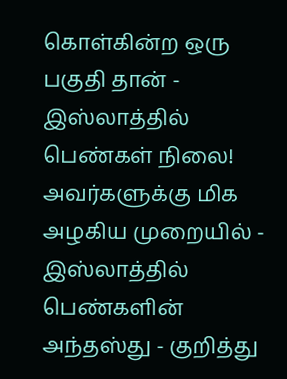கொள்கின்ற ஒரு பகுதி தான் - இஸ்லாத்தில் பெண்கள் நிலை!
அவர்களுக்கு மிக அழகிய முறையில் - இஸ்லாத்தில் பெண்களின் அந்தஸ்து - குறித்து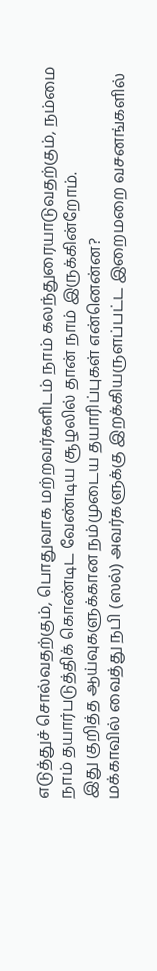எடுத்துச் சொல்வதற்கும், பொதுவாக மற்றவர்களிடம் நாம் கலந்துரையாடுவதற்கும், நம்மை நாம் தயார்படுத்திக் கொண்டிட வேண்டிய சூழலில் தான் நாம் இருக்கின்றோம்.
இது குறித்த ஆய்வுகளுக்கான நம்முடைய தயாரிப்புகள் என்னென்ன?
மக்காவில் வைத்து நபி (ஸல்) அவர்களுக்கு இறக்கியருளப்பட்ட இறைமறை வசனங்களில்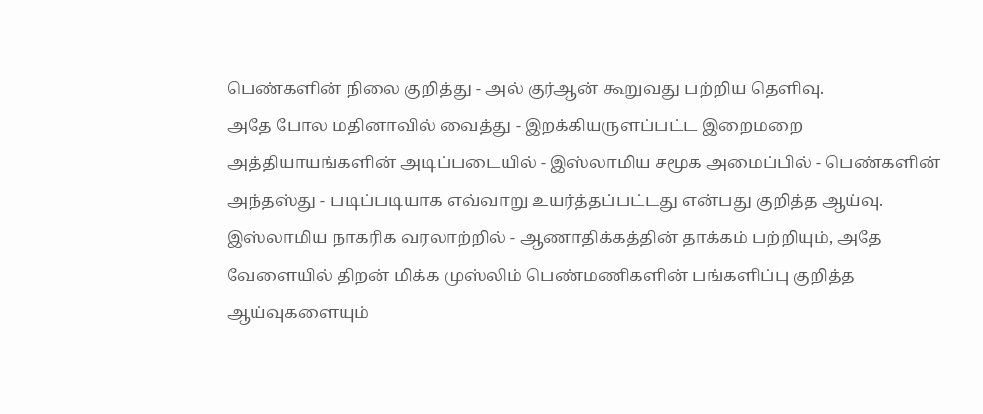பெண்களின் நிலை குறித்து - அல் குர்ஆன் கூறுவது பற்றிய தெளிவு.
அதே போல மதினாவில் வைத்து - இறக்கியருளப்பட்ட இறைமறை அத்தியாயங்களின் அடிப்படையில் - இஸ்லாமிய சமூக அமைப்பில் - பெண்களின் அந்தஸ்து - படிப்படியாக எவ்வாறு உயர்த்தப்பட்டது என்பது குறித்த ஆய்வு.
இஸ்லாமிய நாகரிக வரலாற்றில் - ஆணாதிக்கத்தின் தாக்கம் பற்றியும், அதே வேளையில் திறன் மிக்க முஸ்லிம் பெண்மணிகளின் பங்களிப்பு குறித்த ஆய்வுகளையும்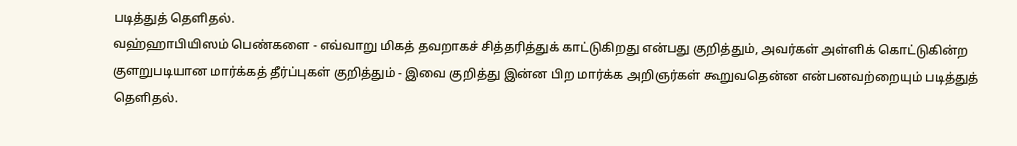படித்துத் தெளிதல்.
வஹ்ஹாபியிஸம் பெண்களை - எவ்வாறு மிகத் தவறாகச் சித்தரித்துக் காட்டுகிறது என்பது குறித்தும், அவர்கள் அள்ளிக் கொட்டுகின்ற குளறுபடியான மார்க்கத் தீர்ப்புகள் குறித்தும் - இவை குறித்து இன்ன பிற மார்க்க அறிஞர்கள் கூறுவதென்ன என்பனவற்றையும் படித்துத் தெளிதல்.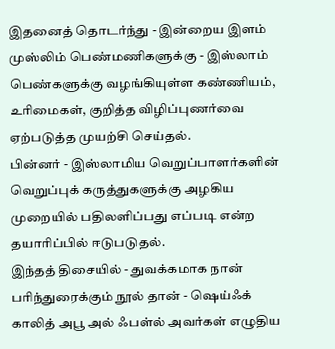இதனைத் தொடர்ந்து - இன்றைய இளம் முஸ்லிம் பெண்மணிகளுக்கு - இஸ்லாம் பெண்களுக்கு வழங்கியுள்ள கண்ணியம், உரிமைகள், குறித்த விழிப்புணர்வை ஏற்படுத்த முயற்சி செய்தல்.
பின்னர் - இஸ்லாமிய வெறுப்பாளர்களின் வெறுப்புக் கருத்துகளுக்கு அழகிய முறையில் பதிலளிப்பது எப்படி என்ற தயாரிப்பில் ஈடுபடுதல்.
இந்தத் திசையில் - துவக்கமாக நான் பரிந்துரைக்கும் நூல் தான் - ஷெய்ஃக் காலித் அபூ அல் ஃபள்ல் அவர்கள் எழுதிய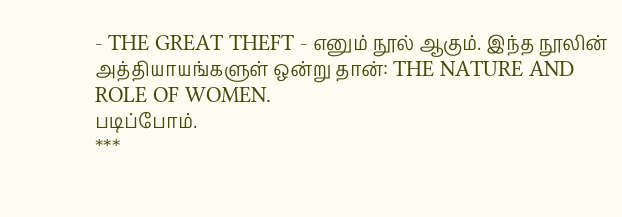- THE GREAT THEFT - எனும் நூல் ஆகும். இந்த நூலின் அத்தியாயங்களுள் ஒன்று தான்: THE NATURE AND ROLE OF WOMEN.
படிப்போம்.
***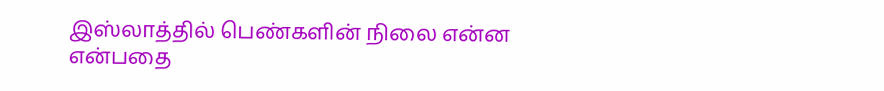இஸ்லாத்தில் பெண்களின் நிலை என்ன என்பதை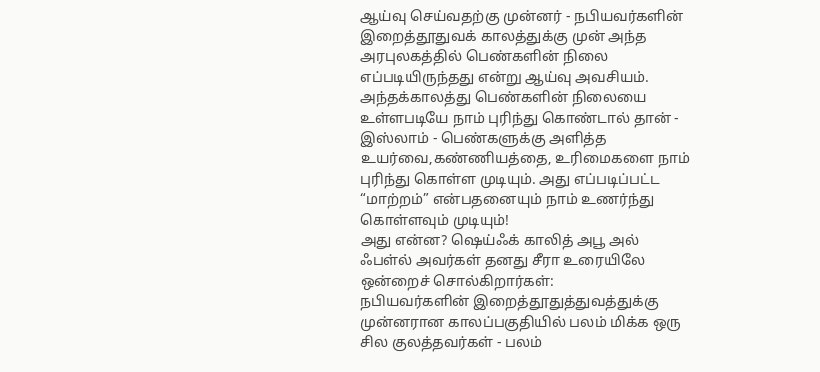ஆய்வு செய்வதற்கு முன்னர் - நபியவர்களின் இறைத்தூதுவக் காலத்துக்கு முன் அந்த அரபுலகத்தில் பெண்களின் நிலை எப்படியிருந்தது என்று ஆய்வு அவசியம்.
அந்தக்காலத்து பெண்களின் நிலையை உள்ளபடியே நாம் புரிந்து கொண்டால் தான் - இஸ்லாம் - பெண்களுக்கு அளித்த உயர்வை,கண்ணியத்தை, உரிமைகளை நாம் புரிந்து கொள்ள முடியும். அது எப்படிப்பட்ட “மாற்றம்” என்பதனையும் நாம் உணர்ந்து கொள்ளவும் முடியும்!
அது என்ன? ஷெய்ஃக் காலித் அபூ அல் ஃபள்ல் அவர்கள் தனது சீரா உரையிலே ஒன்றைச் சொல்கிறார்கள்:
நபியவர்களின் இறைத்தூதுத்துவத்துக்கு முன்னரான காலப்பகுதியில் பலம் மிக்க ஒரு சில குலத்தவர்கள் - பலம்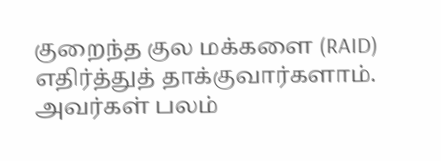குறைந்த குல மக்களை (RAID) எதிர்த்துத் தாக்குவார்களாம். அவர்கள் பலம்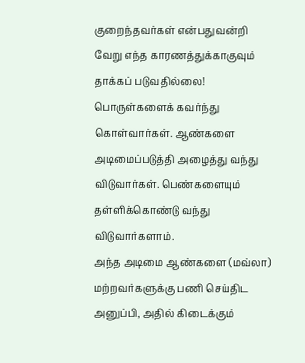குறைந்தவர்கள் என்பதுவன்றி வேறு எந்த காரணத்துக்காகுவும் தாக்கப் படுவதில்லை!
பொருள்களைக் கவர்ந்து கொள்வார்கள். ஆண்களை அடிமைப்படுத்தி அழைத்து வந்து விடுவார்கள். பெண்களையும் தள்ளிக்கொண்டு வந்து விடுவார்களாம்.
அந்த அடிமை ஆண்களை (மவ்லா) மற்றவர்களுக்கு பணி செய்திட அனுப்பி, அதில் கிடைக்கும்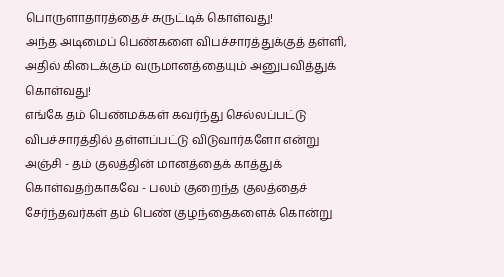பொருளாதாரத்தைச் சுருட்டிக் கொள்வது!
அந்த அடிமைப் பெண்களை விபச்சாரத்துக்குத் தள்ளி, அதில் கிடைக்கும் வருமானத்தையும் அனுபவித்துக் கொள்வது!
எங்கே தம் பெண்மக்கள் கவர்ந்து செல்லப்பட்டு விபச்சாரத்தில் தள்ளப்பட்டு விடுவார்களோ என்று அஞ்சி - தம் குலத்தின் மானத்தைக் காத்துக் கொள்வதற்காகவே - பலம் குறைந்த குலத்தைச் சேர்ந்தவர்கள் தம் பெண் குழந்தைகளைக் கொன்று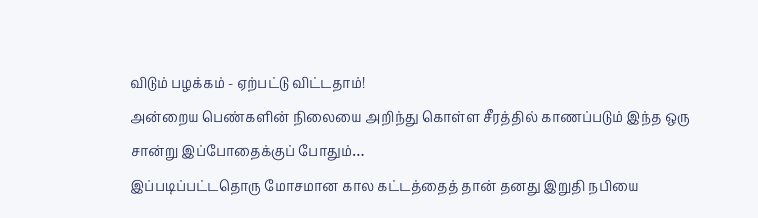விடும் பழக்கம் - ஏற்பட்டு விட்டதாம்!
அன்றைய பெண்களின் நிலையை அறிந்து கொள்ள சீரத்தில் காணப்படும் இந்த ஒரு சான்று இப்போதைக்குப் போதும்…
இப்படிப்பட்டதொரு மோசமான கால கட்டத்தைத் தான் தனது இறுதி நபியை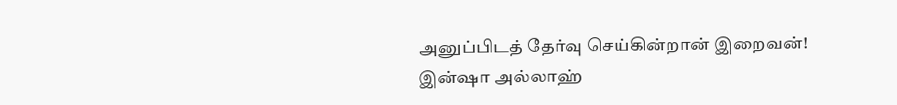அனுப்பிடத் தேர்வு செய்கின்றான் இறைவன்!
இன்ஷா அல்லாஹ்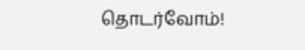தொடர்வோம்!